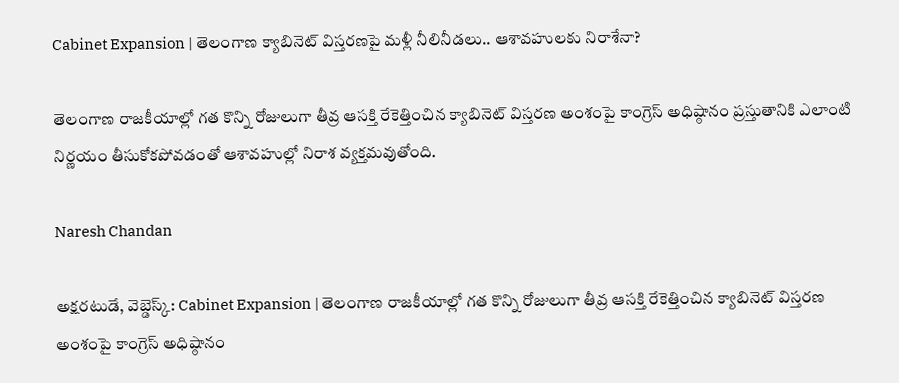Cabinet Expansion | తెలంగాణ క్యాబినెట్ విస్తరణపై మళ్లీ నీలినీడలు.. ఆశావహులకు నిరాశేనా?

తెలంగాణ రాజకీయాల్లో గత కొన్ని రోజులుగా తీవ్ర ఆసక్తి రేకెత్తించిన క్యాబినెట్ విస్తరణ అంశంపై కాంగ్రెస్ అధిష్ఠానం ప్రస్తుతానికి ఎలాంటి నిర్ణయం తీసుకోకపోవడంతో ఆశావహుల్లో నిరాశ వ్యక్తమవుతోంది.

Naresh Chandan

అక్షరటుడే, వెబ్డెస్క్: Cabinet Expansion | తెలంగాణ రాజకీయాల్లో గత కొన్ని రోజులుగా తీవ్ర ఆసక్తి రేకెత్తించిన క్యాబినెట్ విస్తరణ అంశంపై కాంగ్రెస్ అధిష్ఠానం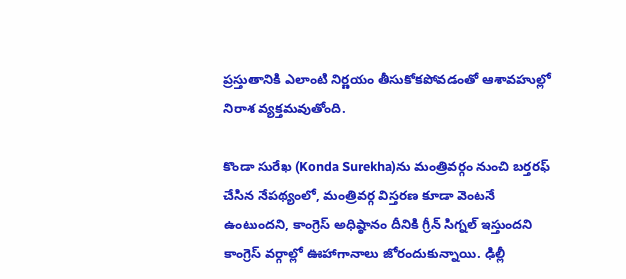ప్రస్తుతానికి ఎలాంటి నిర్ణయం తీసుకోకపోవడంతో ఆశావహుల్లో నిరాశ వ్యక్తమవుతోంది.

కొండా సురేఖ (Konda Surekha)ను మంత్రివర్గం నుంచి బర్తరఫ్ చేసిన నేపథ్యంలో, మంత్రివర్గ విస్తరణ కూడా వెంటనే ఉంటుందని, కాంగ్రెస్ అధిష్ఠానం దీనికి గ్రీన్ సిగ్నల్ ఇస్తుందని కాంగ్రెస్ వర్గాల్లో ఊహాగానాలు జోరందుకున్నాయి. ఢిల్లీ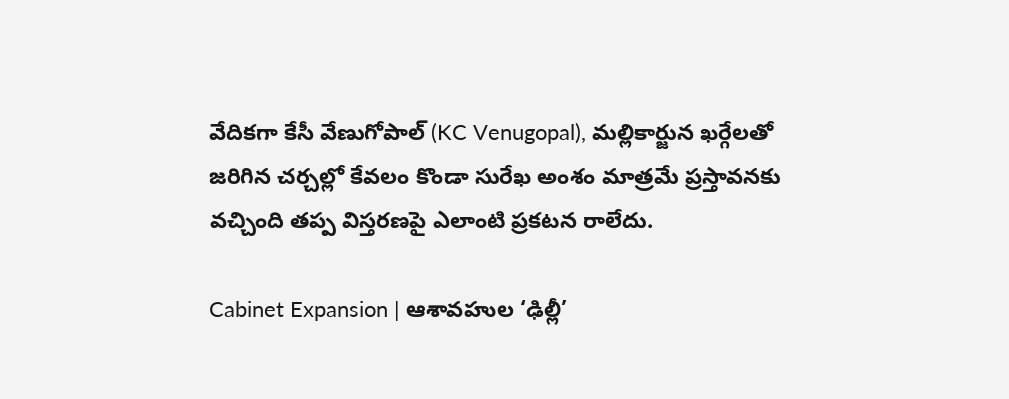వేదికగా కేసీ వేణుగోపాల్ (KC Venugopal), మల్లికార్జున ఖర్గేలతో జరిగిన చర్చల్లో కేవలం కొండా సురేఖ అంశం మాత్రమే ప్రస్తావనకు వచ్చింది తప్ప విస్తరణపై ఎలాంటి ప్రకటన రాలేదు.

Cabinet Expansion | ఆశావహుల ‘ఢిల్లీ’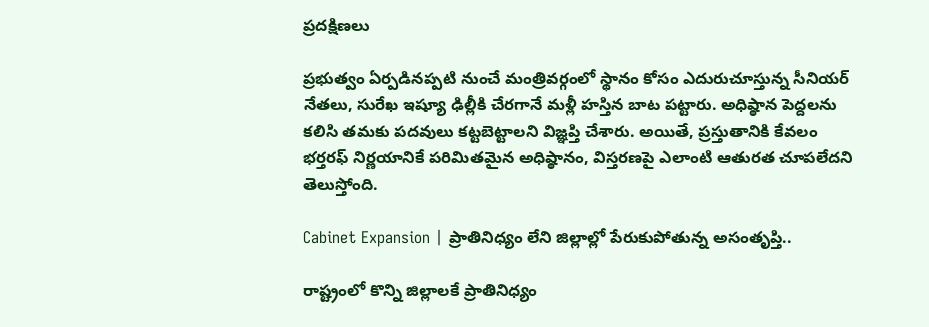ప్రదక్షిణలు

ప్రభుత్వం ఏర్పడినప్పటి నుంచే మంత్రివర్గంలో స్థానం కోసం ఎదురుచూస్తున్న సీనియర్ నేతలు, సురేఖ ఇష్యూ ఢిల్లీకి చేరగానే మళ్లీ హస్తిన బాట పట్టారు. అధిష్ఠాన పెద్దలను కలిసి తమకు పదవులు కట్టబెట్టాలని విజ్ఞప్తి చేశారు. అయితే, ప్రస్తుతానికి కేవలం భర్తరఫ్ నిర్ణయానికే పరిమితమైన అధిష్ఠానం, విస్తరణపై ఎలాంటి ఆతురత చూపలేదని తెలుస్తోంది.

Cabinet Expansion | ప్రాతినిధ్యం లేని జిల్లాల్లో పేరుకుపోతున్న అసంతృప్తి..

రాష్ట్రంలో కొన్ని జిల్లాలకే ప్రాతినిధ్యం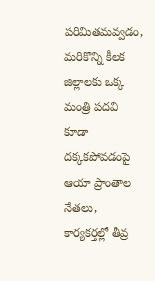పరిమితమవ్వడం, మరికొన్ని కీలక జిల్లాలకు ఒక్క మంత్రి పదవి కూడా దక్కకపోవడంపై ఆయా ప్రాంతాల నేతలు, కార్యకర్తల్లో తీవ్ర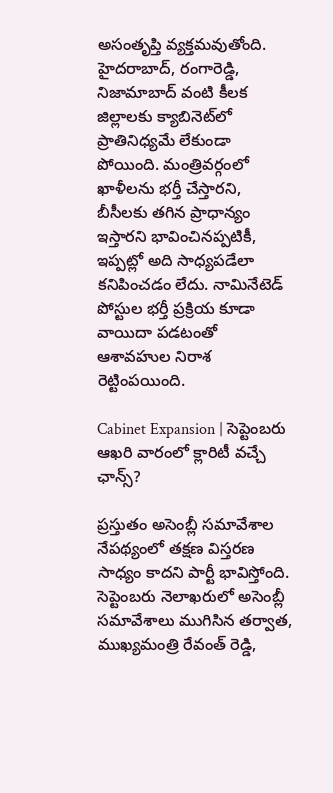అసంతృప్తి వ్యక్తమవుతోంది.
హైదరాబాద్, రంగారెడ్డి, నిజామాబాద్ వంటి కీలక జిల్లాలకు క్యాబినెట్‌లో ప్రాతినిధ్యమే లేకుండా పోయింది. మంత్రివర్గంలో ఖాళీలను భర్తీ చేస్తారని, బీసీలకు తగిన ప్రాధాన్యం ఇస్తారని భావించినప్పటికీ, ఇప్పట్లో అది సాధ్యపడేలా కనిపించడం లేదు. నామినేటెడ్ పోస్టుల భర్తీ ప్రక్రియ కూడా వాయిదా పడటంతో ఆశావహుల నిరాశ రెట్టింపయింది.

Cabinet Expansion | సెప్టెంబరు ఆఖరి వారంలో క్లారిటీ వచ్చే ఛాన్స్?

ప్రస్తుతం అసెంబ్లీ సమావేశాల నేపథ్యంలో తక్షణ విస్తరణ సాధ్యం కాదని పార్టీ భావిస్తోంది. సెప్టెంబరు నెలాఖరులో అసెంబ్లీ సమావేశాలు ముగిసిన తర్వాత, ముఖ్యమంత్రి రేవంత్ రెడ్డి,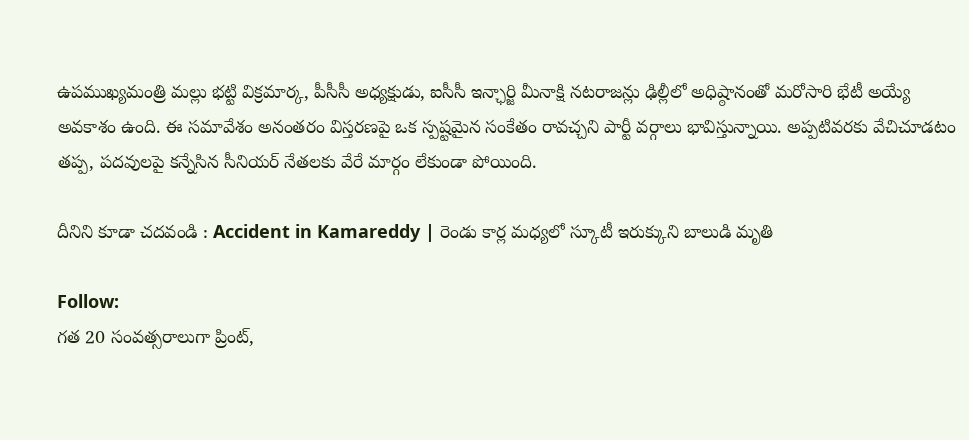ఉపముఖ్యమంత్రి మల్లు భట్టి విక్రమార్క, పీసీసీ అధ్యక్షుడు, ఐసీసీ ఇన్ఛార్జి మీనాక్షి నటరాజన్లు ఢిల్లీలో అధిష్ఠానంతో మరోసారి భేటీ అయ్యే అవకాశం ఉంది. ఈ సమావేశం అనంతరం విస్తరణపై ఒక స్పష్టమైన సంకేతం రావచ్చని పార్టీ వర్గాలు భావిస్తున్నాయి. అప్పటివరకు వేచిచూడటం తప్ప, పదవులపై కన్నేసిన సీనియర్ నేతలకు వేరే మార్గం లేకుండా పోయింది.

దీనిని కూడా చదవండి : Accident in Kamareddy | రెండు కార్ల మధ్యలో స్కూటీ ఇరుక్కుని బాలుడి మృతి

Follow:
గత 20 సంవత్సరాలుగా ప్రింట్,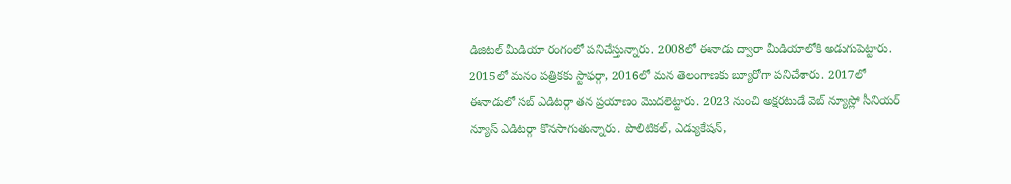డిజిటల్ మీడియా రంగంలో పనిచేస్తున్నారు. 2008లో ఈనాడు ద్వారా మీడియాలోకి అడుగుపెట్టారు. 2015లో మనం పత్రికకు స్టాఫర్గా, 2016లో మన తెలంగాణకు బ్యూరోగా పనిచేశారు. 2017లో ఈనాడులో సబ్ ఎడిటర్గా తన ప్రయాణం మొదలెట్టారు. 2023 నుంచి అక్షరటుడే వెబ్ న్యూస్లో సీనియర్ న్యూస్ ఎడిటర్గా కొనసాగుతున్నారు. పొలిటికల్, ఎడ్యుకేషన్,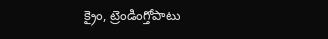క్రైం, ట్రెండింగ్తోపాటు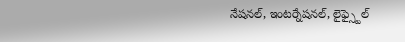నేషనల్, ఇంటర్నేషనల్, లైఫ్స్టైల్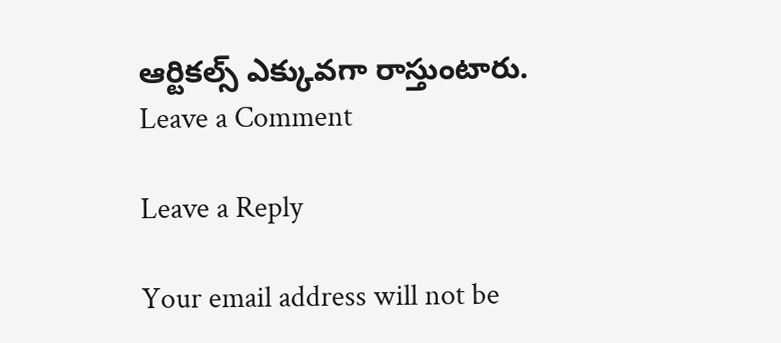ఆర్టికల్స్ ఎక్కువగా రాస్తుంటారు.
Leave a Comment

Leave a Reply

Your email address will not be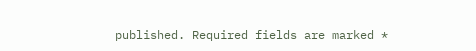published. Required fields are marked *